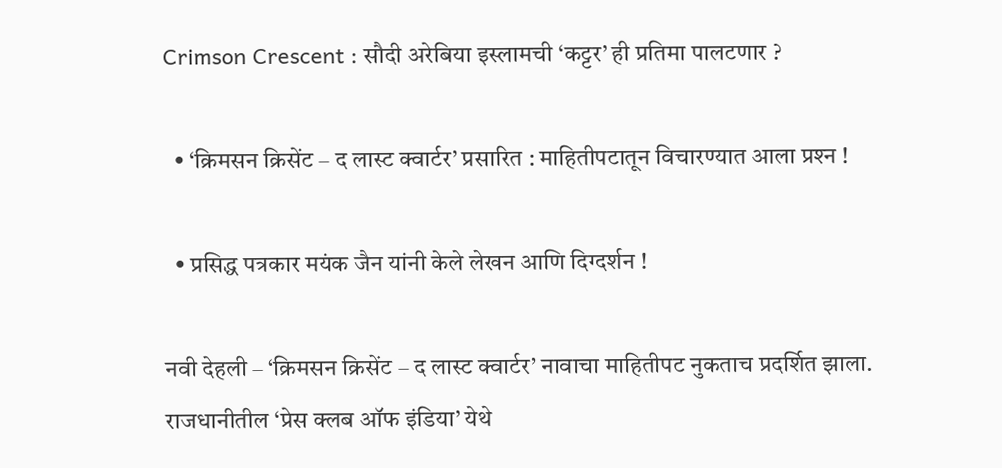Crimson Crescent : सौदी अरेबिया इस्लामची ‘कट्टर’ ही प्रतिमा पालटणार ?

  • ‘क्रिमसन क्रिसेंट – द लास्ट क्वार्टर’ प्रसारित : माहितीपटातून विचारण्यात आला प्रश्‍न !

  • प्रसिद्ध पत्रकार मयंक जैन यांनी केले लेखन आणि दिग्दर्शन !

नवी देहली – ‘क्रिमसन क्रिसेंट – द लास्ट क्वार्टर’ नावाचा माहितीपट नुकताच प्रदर्शित झाला. राजधानीतील ‘प्रेस क्लब ऑफ इंडिया’ येथे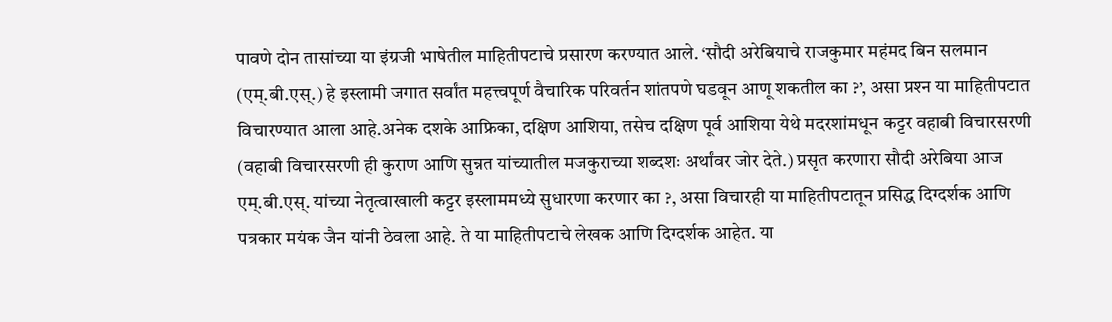पावणे दोन तासांच्या या इंग्रजी भाषेतील माहितीपटाचे प्रसारण करण्यात आले. ‘सौदी अरेबियाचे राजकुमार महंमद बिन सलमान (एम्.बी.एस्.) हे इस्लामी जगात सर्वांत महत्त्वपूर्ण वैचारिक परिवर्तन शांतपणे घडवून आणू शकतील का ?’, असा प्रश्‍न या माहितीपटात विचारण्यात आला आहे.अनेक दशके आफ्रिका, दक्षिण आशिया, तसेच दक्षिण पूर्व आशिया येथे मदरशांमधून कट्टर वहाबी विचारसरणी (वहाबी विचारसरणी ही कुराण आणि सुन्नत यांच्यातील मजकुराच्या शब्दशः अर्थांवर जोर देते.) प्रसृत करणारा सौदी अरेबिया आज एम्.बी.एस्. यांच्या नेतृत्वाखाली कट्टर इस्लाममध्ये सुधारणा करणार का ?, असा विचारही या माहितीपटातून प्रसिद्ध दिग्दर्शक आणि पत्रकार मयंक जैन यांनी ठेवला आहे. ते या माहितीपटाचे लेखक आणि दिग्दर्शक आहेत. या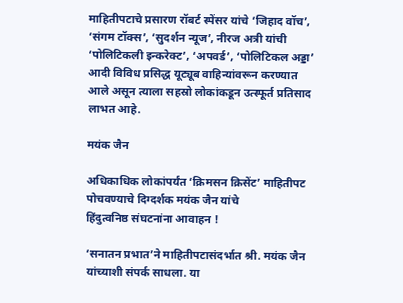माहितीपटाचे प्रसारण रॉबर्ट स्पेंसर यांचे ‘जिहाद वॉच’, ‘संगम टॉक्स’, ‘सुदर्शन न्यूज’, नीरज अत्री यांची ‘पोलिटिकली इन्करेक्ट’, ‘अपवर्ड’, ‘पोलिटिकल अड्डा’ आदी विविध प्रसिद्ध यूट्यूब वाहिन्यांवरून करण्यात आले असून त्याला सहस्रो लोकांकडून उत्स्फूर्त प्रतिसाद लाभत आहे.

मयंक जैन

अधिकाधिक लोकांपर्यंत ‘क्रिमसन क्रिसेंट’ माहितीपट पोचवण्याचे दिग्दर्शक मयंक जैन यांचे
हिंदुत्वनिष्ठ संघटनांना आवाहन !

‘सनातन प्रभात’ने माहितीपटासंदर्भात श्री. मयंक जैन यांच्याशी संपर्क साधला. या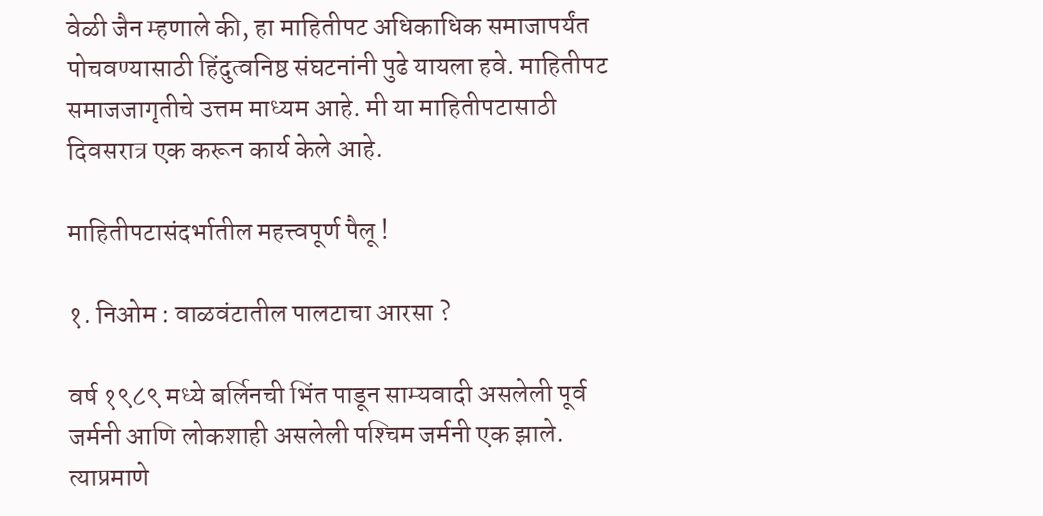वेळी जैन म्हणाले की, हा माहितीपट अधिकाधिक समाजापर्यंत पोचवण्यासाठी हिंदुत्वनिष्ठ संघटनांनी पुढे यायला हवे. माहितीपट समाजजागृतीचे उत्तम माध्यम आहे. मी या माहितीपटासाठी दिवसरात्र एक करून कार्य केले आहे.

माहितीपटासंदर्भातील महत्त्वपूर्ण पैलू !

१. निओम : वाळवंटातील पालटाचा आरसा ?

वर्ष १९८९ मध्ये बर्लिनची भिंत पाडून साम्यवादी असलेली पूर्व जर्मनी आणि लोकशाही असलेली पश्‍चिम जर्मनी एक झाले. त्याप्रमाणे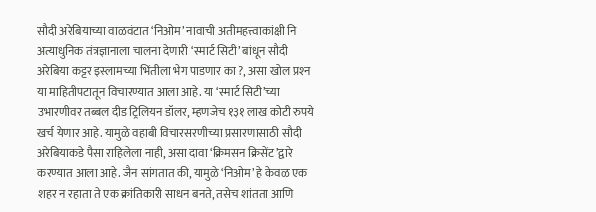सौदी अरेबियाच्या वाळवंटात ‘निओम’ नावाची अतीमहत्त्वाकांक्षी नि अत्याधुनिक तंत्रज्ञानाला चालना देणारी ‘स्मार्ट सिटी’ बांधून सौदी अरेबिया कट्टर इस्लामच्या भिंतीला भेग पाडणार का ?, असा खोल प्रश्‍न या माहितीपटातून विचारण्यात आला आहे. या ‘स्मार्ट सिटी’च्या उभारणीवर तब्बल दीड ट्रिलियन डॉलर, म्हणजेच १३१ लाख कोटी रुपये खर्च येणार आहे. यामुळे वहाबी विचारसरणीच्या प्रसारणासाठी सौदी अरेबियाकडे पैसा राहिलेला नाही, असा दावा ‘क्रिमसन क्रिसेंट’द्वारे करण्यात आला आहे. जैन सांगतात की, यामुळे ‘निओम’ हे केवळ एक शहर न रहाता ते एक क्रांतिकारी साधन बनते, तसेच शांतता आणि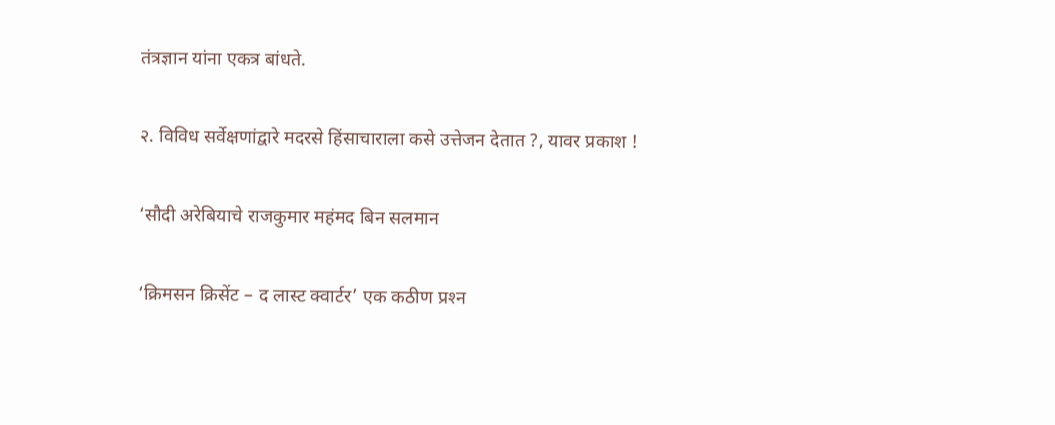तंत्रज्ञान यांना एकत्र बांधते.

२. विविध सर्वेक्षणांद्वारे मदरसे हिंसाचाराला कसे उत्तेजन देतात ?, यावर प्रकाश !

‘सौदी अरेबियाचे राजकुमार महंमद बिन सलमान

‘क्रिमसन क्रिसेंट – द लास्ट क्वार्टर’ एक कठीण प्रश्‍न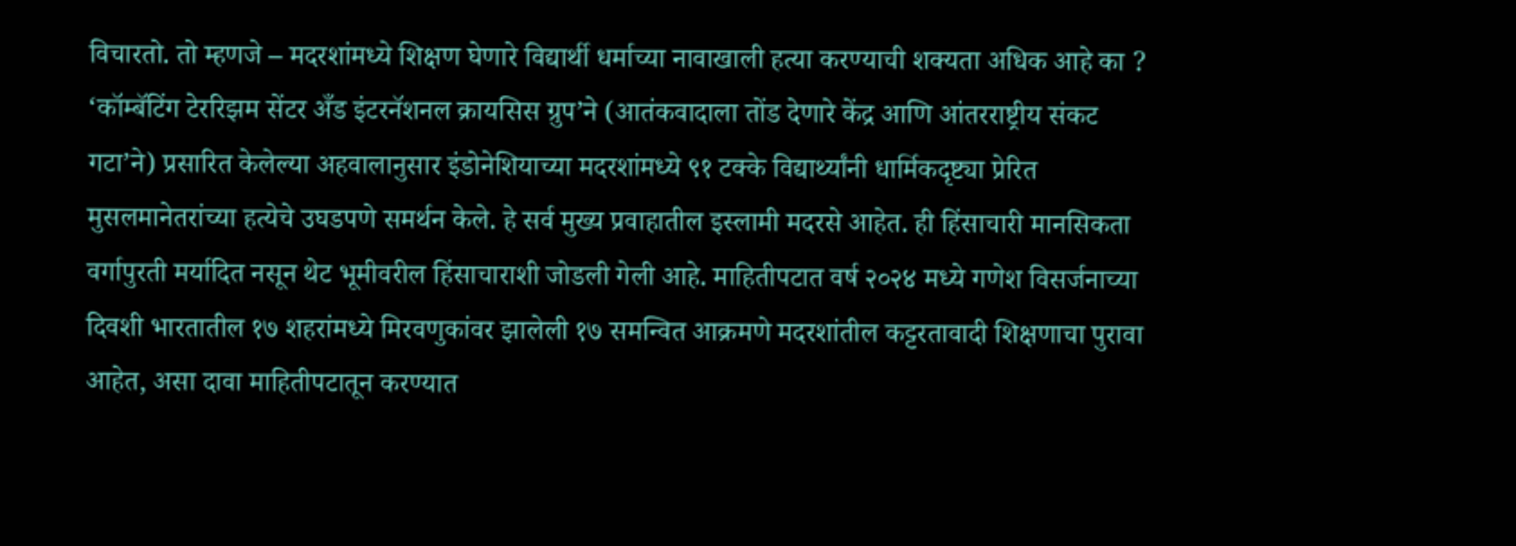विचारतो. तो म्हणजे – मदरशांमध्ये शिक्षण घेणारे विद्यार्थी धर्माच्या नावाखाली हत्या करण्याची शक्यता अधिक आहे का ? ‘कॉम्बॅटिंग टेररिझम सेंटर अँड इंटरनॅशनल क्रायसिस ग्रुप’ने (आतंकवादाला तोंड देणारे केंद्र आणि आंतरराष्ट्रीय संकट गटा’ने) प्रसारित केलेल्या अहवालानुसार इंडोनेशियाच्या मदरशांमध्ये ९१ टक्के विद्यार्थ्यांनी धार्मिकदृष्ट्या प्रेरित मुसलमानेतरांच्या हत्येचे उघडपणे समर्थन केले. हे सर्व मुख्य प्रवाहातील इस्लामी मदरसे आहेत. ही हिंसाचारी मानसिकता वर्गापुरती मर्यादित नसून थेट भूमीवरील हिंसाचाराशी जोडली गेली आहे. माहितीपटात वर्ष २०२४ मध्ये गणेश विसर्जनाच्या दिवशी भारतातील १७ शहरांमध्ये मिरवणुकांवर झालेली १७ समन्वित आक्रमणे मदरशांतील कट्टरतावादी शिक्षणाचा पुरावा आहेत, असा दावा माहितीपटातून करण्यात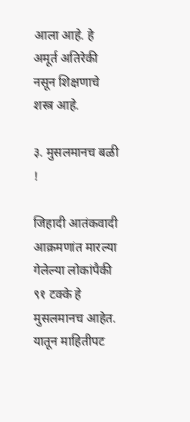आला आहे. हे अमूर्त अतिरेकी नसून शिक्षणाचे शस्त्र आहे.

३. मुसलमानच बळी !

जिहादी आतंकवादी आक्रमणांत मारल्या गेलेल्या लोकांपैकी ९१ टक्के हे मुसलमानच आहेत. यातून माहितीपट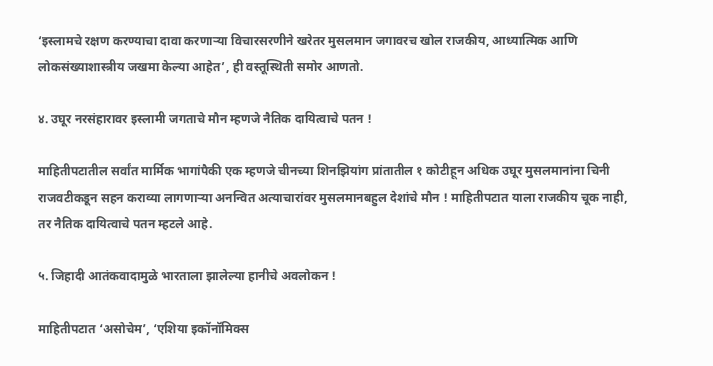‘इस्लामचे रक्षण करण्याचा दावा करणार्‍या विचारसरणीने खरेतर मुसलमान जगावरच खोल राजकीय, आध्यात्मिक आणि लोकसंख्याशास्त्रीय जखमा केल्या आहेत’, ही वस्तूस्थिती समोर आणतो.

४. उघूर नरसंहारावर इस्लामी जगताचे मौन म्हणजे नैतिक दायित्वाचे पतन !

माहितीपटातील सर्वांत मार्मिक भागांपैकी एक म्हणजे चीनच्या शिनझियांग प्रांतातील १ कोटीहून अधिक उघूर मुसलमानांना चिनी राजवटीकडून सहन कराव्या लागणार्‍या अनन्वित अत्याचारांवर मुसलमानबहुल देशांचे मौन ! माहितीपटात याला राजकीय चूक नाही, तर नैतिक दायित्वाचे पतन म्हटले आहे.

५. जिहादी आतंकवादामुळे भारताला झालेल्या हानीचे अवलोकन !

माहितीपटात ‘असोचेम’, ‘एशिया इकॉनॉमिक्स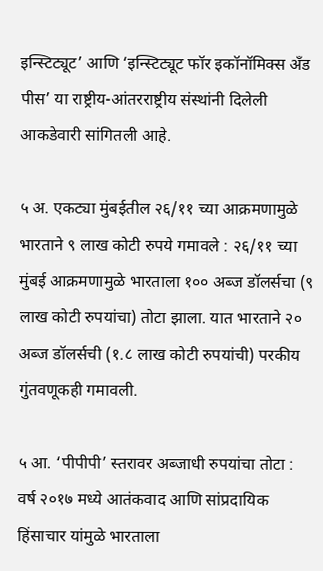इन्स्टिट्यूट’ आणि ‘इन्स्टिट्यूट फॉर इकॉनॉमिक्स अँड पीस’ या राष्ट्रीय-आंतरराष्ट्रीय संस्थांनी दिलेली आकडेवारी सांगितली आहे.

५ अ. एकट्या मुंबईतील २६/११ च्या आक्रमणामुळे भारताने ९ लाख कोटी रुपये गमावले : २६/११ च्या मुंबई आक्रमणामुळे भारताला १०० अब्ज डॉलर्सचा (९ लाख कोटी रुपयांचा) तोटा झाला. यात भारताने २० अब्ज डॉलर्सची (१.८ लाख कोटी रुपयांची) परकीय गुंतवणूकही गमावली.

५ आ. ‘पीपीपी’ स्तरावर अब्जाधी रुपयांचा तोटा : वर्ष २०१७ मध्ये आतंकवाद आणि सांप्रदायिक हिंसाचार यांमुळे भारताला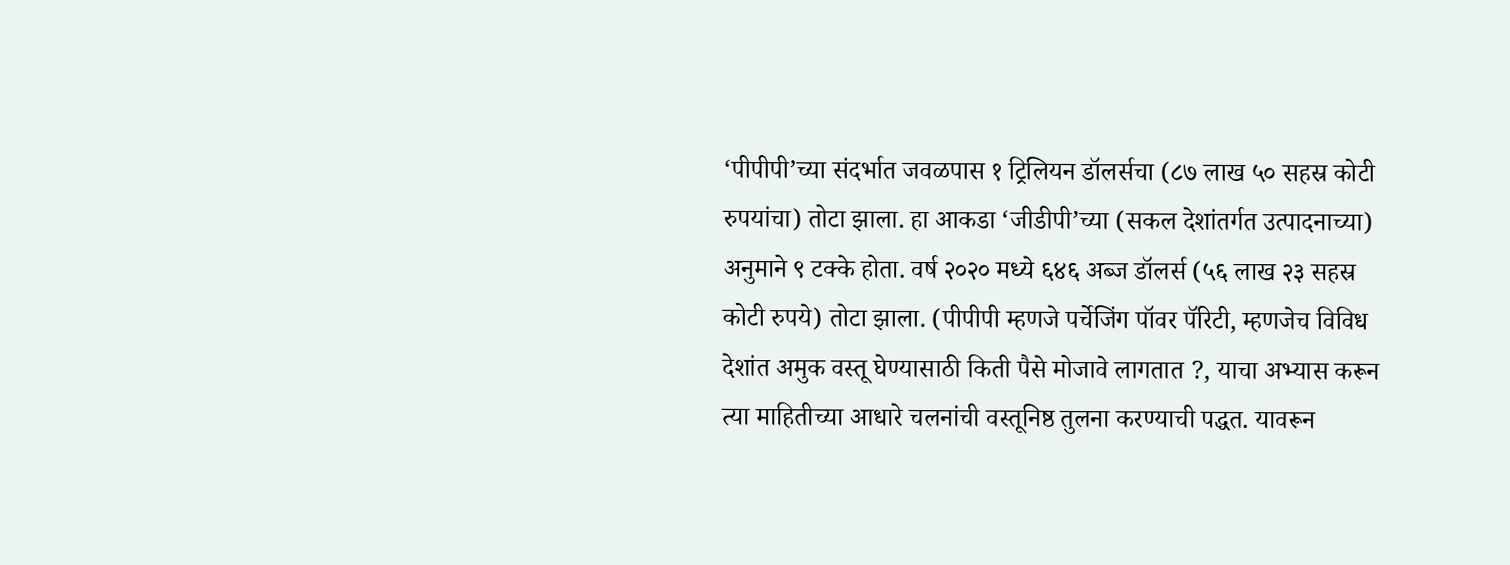‘पीपीपी’च्या संदर्भात जवळपास १ ट्रिलियन डॉलर्सचा (८७ लाख ५० सहस्र कोटी रुपयांचा) तोटा झाला. हा आकडा ‘जीडीपी’च्या (सकल देशांतर्गत उत्पादनाच्या) अनुमाने ९ टक्के होता. वर्ष २०२० मध्ये ६४६ अब्ज डॉलर्स (५६ लाख २३ सहस्र कोटी रुपये) तोटा झाला. (पीपीपी म्हणजे पर्चेजिंग पॉवर पॅरिटी, म्हणजेच विविध देशांत अमुक वस्तू घेण्यासाठी किती पैसे मोजावे लागतात ?, याचा अभ्यास करून त्या माहितीच्या आधारे चलनांची वस्तूनिष्ठ तुलना करण्याची पद्धत. यावरून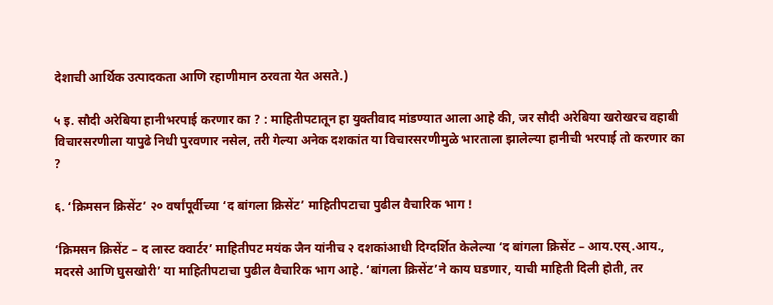देशाची आर्थिक उत्पादकता आणि रहाणीमान ठरवता येत असते.)

५ इ. सौदी अरेबिया हानीभरपाई करणार का ? : माहितीपटातून हा युक्तीवाद मांडण्यात आला आहे की, जर सौदी अरेबिया खरोखरच वहाबी विचारसरणीला यापुढे निधी पुरवणार नसेल, तरी गेल्या अनेक दशकांत या विचारसरणीमुळे भारताला झालेल्या हानीची भरपाई तो करणार का ?

६. ‘क्रिमसन क्रिसेंट’ २० वर्षांपूर्वीच्या ‘द बांगला क्रिसेंट’ माहितीपटाचा पुढील वैचारिक भाग !

‘क्रिमसन क्रिसेंट – द लास्ट क्वार्टर’ माहितीपट मयंक जैन यांनीच २ दशकांआधी दिग्दर्शित केलेल्या ‘द बांगला क्रिसेंट – आय.एस्.आय., मदरसे आणि घुसखोरी’ या माहितीपटाचा पुढील वैचारिक भाग आहे. ‘बांगला क्रिसेंट’ने काय घडणार, याची माहिती दिली होती, तर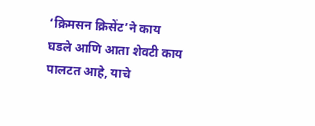‘क्रिमसन क्रिसेंट’ने काय घडले आणि आता शेवटी काय पालटत आहे, याचे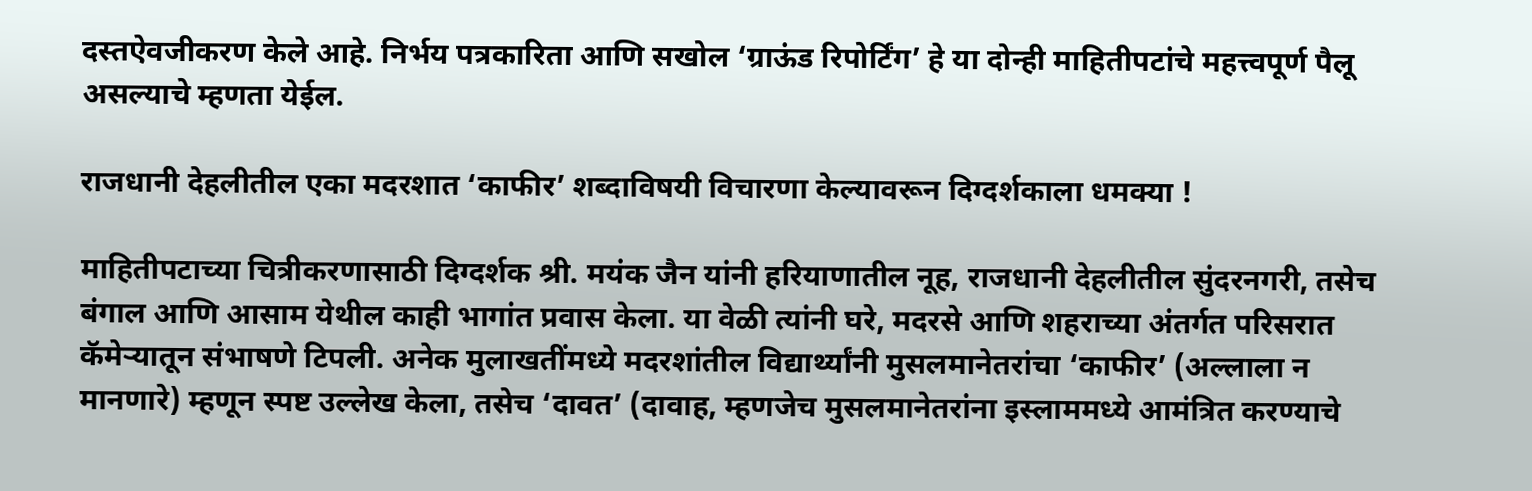दस्तऐवजीकरण केले आहे. निर्भय पत्रकारिता आणि सखोल ‘ग्राऊंड रिपोर्टिंग’ हे या दोन्ही माहितीपटांचे महत्त्वपूर्ण पैलू असल्याचे म्हणता येईल.

राजधानी देहलीतील एका मदरशात ‘काफीर’ शब्दाविषयी विचारणा केल्यावरून दिग्दर्शकाला धमक्या !

माहितीपटाच्या चित्रीकरणासाठी दिग्दर्शक श्री. मयंक जैन यांनी हरियाणातील नूह, राजधानी देहलीतील सुंदरनगरी, तसेच बंगाल आणि आसाम येथील काही भागांत प्रवास केला. या वेळी त्यांनी घरे, मदरसे आणि शहराच्या अंतर्गत परिसरात कॅमेर्‍यातून संभाषणे टिपली. अनेक मुलाखतींमध्ये मदरशांतील विद्यार्थ्यांनी मुसलमानेतरांचा ‘काफीर’ (अल्लाला न मानणारे) म्हणून स्पष्ट उल्लेख केला, तसेच ‘दावत’ (दावाह, म्हणजेच मुसलमानेतरांना इस्लाममध्ये आमंत्रित करण्याचे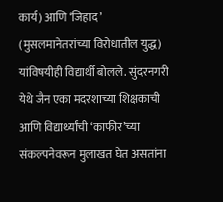कार्य) आणि ‘जिहाद’ (मुसलमानेतरांच्या विरोधातील युद्ध) यांविषयीही विद्यार्थी बोलले. सुंदरनगरी येथे जैन एका मदरशाच्या शिक्षकाची आणि विद्यार्थ्यांची ‘काफीर’च्या संकल्पनेवरून मुलाखत घेत असतांना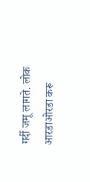गर्दी जमू लागते. लोक आरडाओरडा करू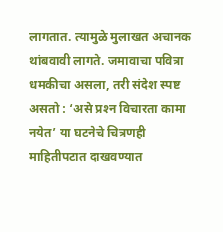लागतात. त्यामुळे मुलाखत अचानक थांबवावी लागते. जमावाचा पवित्रा धमकीचा असला, तरी संदेश स्पष्ट असतो : ‘असे प्रश्‍न विचारता कामा नयेत’ या घटनेचे चित्रणही माहितीपटात दाखवण्यात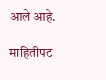आले आहे.

माहितीपट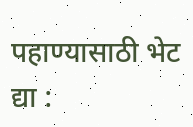पहाण्यासाठी भेट द्या :